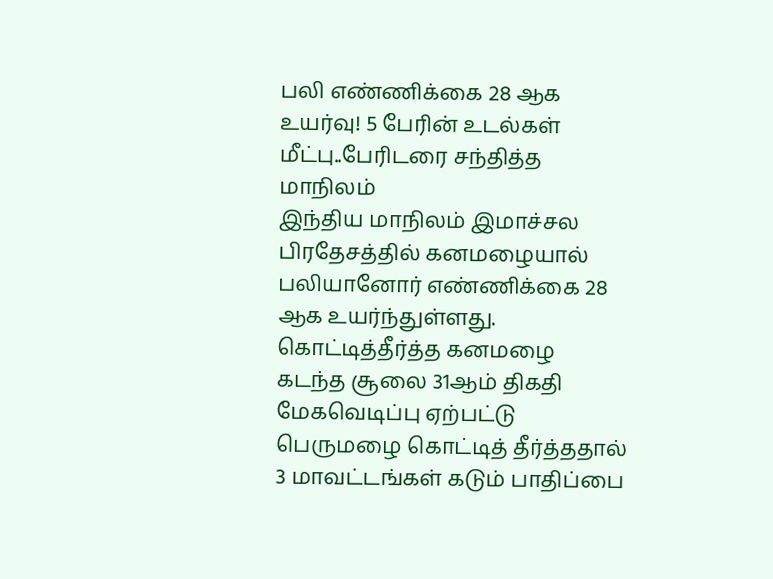பலி எண்ணிக்கை 28 ஆக உயர்வு! 5 பேரின் உடல்கள் மீட்பு..பேரிடரை சந்தித்த மாநிலம்
இந்திய மாநிலம் இமாச்சல பிரதேசத்தில் கனமழையால் பலியானோர் எண்ணிக்கை 28 ஆக உயர்ந்துள்ளது.
கொட்டித்தீர்த்த கனமழை
கடந்த சூலை 31ஆம் திகதி மேகவெடிப்பு ஏற்பட்டு பெருமழை கொட்டித் தீர்த்ததால் 3 மாவட்டங்கள் கடும் பாதிப்பை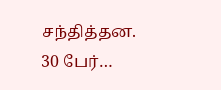சந்தித்தன.
30 பேர்…